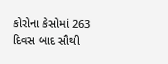કોરોના કેસોમાં 263 દિવસ બાદ સૌથી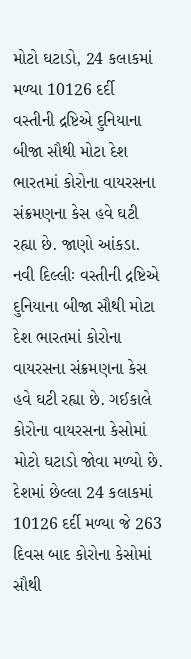મોટો ઘટાડો, 24 કલાકમાં મળ્યા 10126 દર્દી
વસ્તીની દ્રષ્ટિએ દુનિયાના બીજા સૌથી મોટા દેશ ભારતમાં કોરોના વાયરસના સંક્રમણના કેસ હવે ઘટી રહ્યા છે. જાણો આંકડા.
નવી દિલ્લીઃ વસ્તીની દ્રષ્ટિએ દુનિયાના બીજા સૌથી મોટા દેશ ભારતમાં કોરોના વાયરસના સંક્રમણના કેસ હવે ઘટી રહ્યા છે. ગઈકાલે કોરોના વાયરસના કેસોમાં મોટો ઘટાડો જોવા મળ્યો છે. દેશમાં છેલ્લા 24 કલાકમાં 10126 દર્દી મળ્યા જે 263 દિવસ બાદ કોરોના કેસોમાં સૌથી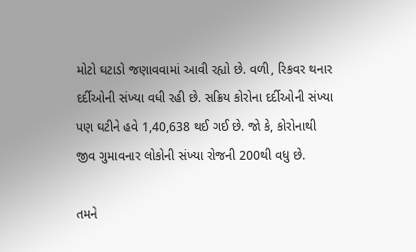મોટો ઘટાડો જણાવવામાં આવી રહ્યો છે. વળી, રિકવર થનાર દર્દીઓની સંખ્યા વધી રહી છે. સક્રિય કોરોના દર્દીઓની સંખ્યા પણ ઘટીને હવે 1,40,638 થઈ ગઈ છે. જો કે, કોરોનાથી જીવ ગુમાવનાર લોકોની સંખ્યા રોજની 200થી વધુ છે.

તમને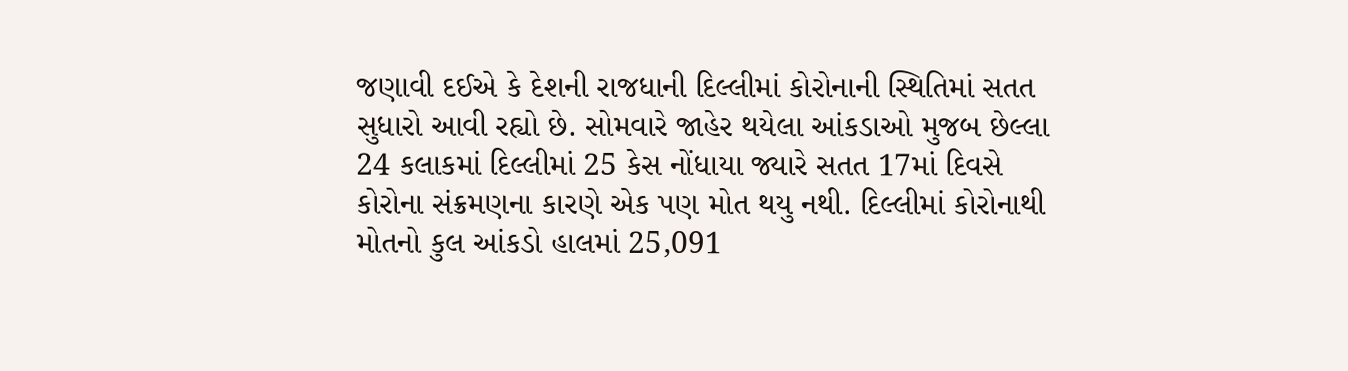જણાવી દઈએ કે દેશની રાજધાની દિલ્લીમાં કોરોનાની સ્થિતિમાં સતત સુધારો આવી રહ્યો છે. સોમવારે જાહેર થયેલા આંકડાઓ મુજબ છેલ્લા 24 કલાકમાં દિલ્લીમાં 25 કેસ નોંધાયા જ્યારે સતત 17માં દિવસે કોરોના સંક્રમણના કારણે એક પણ મોત થયુ નથી. દિલ્લીમાં કોરોનાથી મોતનો કુલ આંકડો હાલમાં 25,091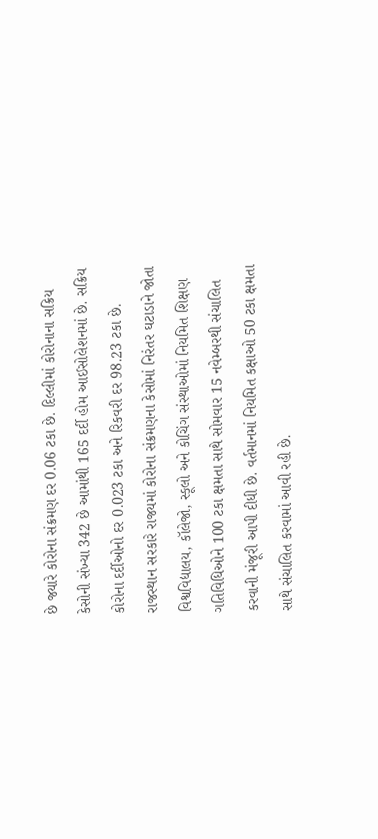છે જ્યારે કોરોના સંક્રમણ દર 0.06 ટકા છે. દિલ્લીમાં કોરોનાના સક્રિય કેસોની સંખ્યા 342 છે આમાંથી 165 દર્દી હોમ આઈસોલેશનમાં છે. સક્રિય કોરોના દર્દીઓનો દર 0.023 ટકા અને રિકવરી દર 98.23 ટકા છે.
રાજસ્થાન સરકારે રાજ્યમાં કોરોના સંક્રમણના કેસોમાં નિરંતર ઘટાડાને જોતા વિશ્વવિદ્યાલય, કૉલેજો, સ્કૂલો અને કોચિંગ સંસ્થાઓમાં નિયમિત શિક્ષણ ગતિવિધિઓને 100 ટકા ક્ષમતા સાથે સોમવાર 15 નવેમ્બરથી સંચાલિત કરવાની મંજૂરી આપી દીધી છે. વર્તમાનમાં નિયમિત કક્ષાઓ 50 ટકા ક્ષમતા સાથે સંચાલિત કરવામાં આવી રહી છે.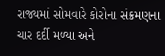રાજ્યમાં સોમવારે કોરોના સંક્રમણના ચાર દર્દી મળ્યા અને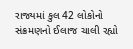રાજ્યમાં કુલ 42 લોકોનો સંક્રમણનો ઈલાજ ચાલી રહ્યો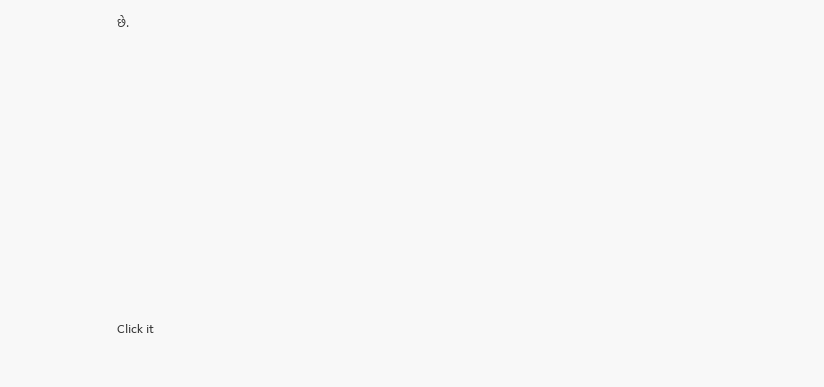છે.












Click it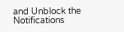and Unblock the Notifications